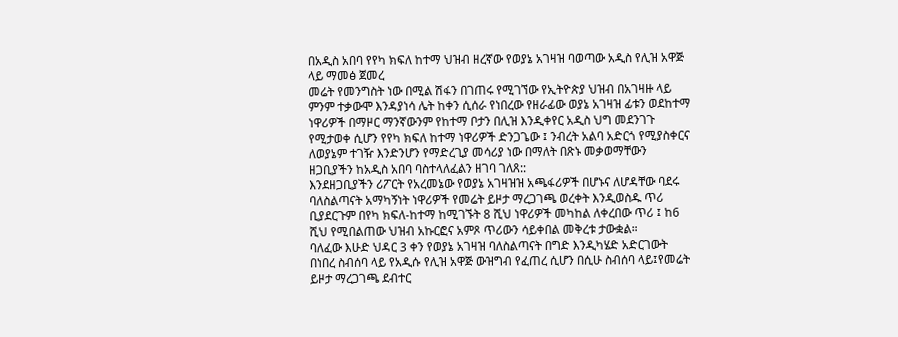በአዲስ አበባ የየካ ክፍለ ከተማ ህዝብ ዘረኛው የወያኔ አገዛዝ ባወጣው አዲስ የሊዝ አዋጅ ላይ ማመፅ ጀመረ
መሬት የመንግስት ነው በሚል ሽፋን በገጠሩ የሚገኘው የኢትዮጵያ ህዝብ በአገዛዙ ላይ ምንም ተቃውሞ እንዳያነሳ ሌት ከቀን ሲሰራ የነበረው የዘራፊው ወያኔ አገዛዝ ፊቱን ወደከተማ ነዋሪዎች በማዞር ማንኛውንም የከተማ ቦታን በሊዝ እንዲቀየር አዲስ ህግ መደንገጉ የሚታወቀ ሲሆን የየካ ክፍለ ከተማ ነዋሪዎች ድንጋጌው ፤ ንብረት አልባ አድርጎ የሚያስቀርና ለወያኔም ተገዥ እንድንሆን የማድረጊያ መሳሪያ ነው በማለት በጽኑ መቃወማቸውን ዘጋቢያችን ከአዲስ አበባ ባስተላለፈልን ዘገባ ገለጸ::
እንደዘጋቢያችን ሪፖርት የአረመኔው የወያኔ አገዛዝዝ አጫፋሪዎች በሆኑና ለሆዳቸው ባደሩ ባለስልጣናት አማካኝነት ነዋሪዎች የመሬት ይዞታ ማረጋገጫ ወረቀት እንዲወስዱ ጥሪ ቢያደርጉም በየካ ክፍለ-ከተማ ከሚገኙት 8 ሺህ ነዋሪዎች መካከል ለቀረበው ጥሪ ፤ ከ6 ሺህ የሚበልጠው ህዝብ አኩርፎና አምጾ ጥሪውን ሳይቀበል መቅረቱ ታውቋል።
ባለፈው እሁድ ህዳር 3 ቀን የወያኔ አገዛዝ ባለስልጣናት በግድ እንዲካሄድ አድርገውት በነበረ ስብሰባ ላይ የአዲሱ የሊዝ አዋጅ ውዝግብ የፈጠረ ሲሆን በሲሁ ስብሰባ ላይ፤የመሬት ይዞታ ማረጋገጫ ደብተር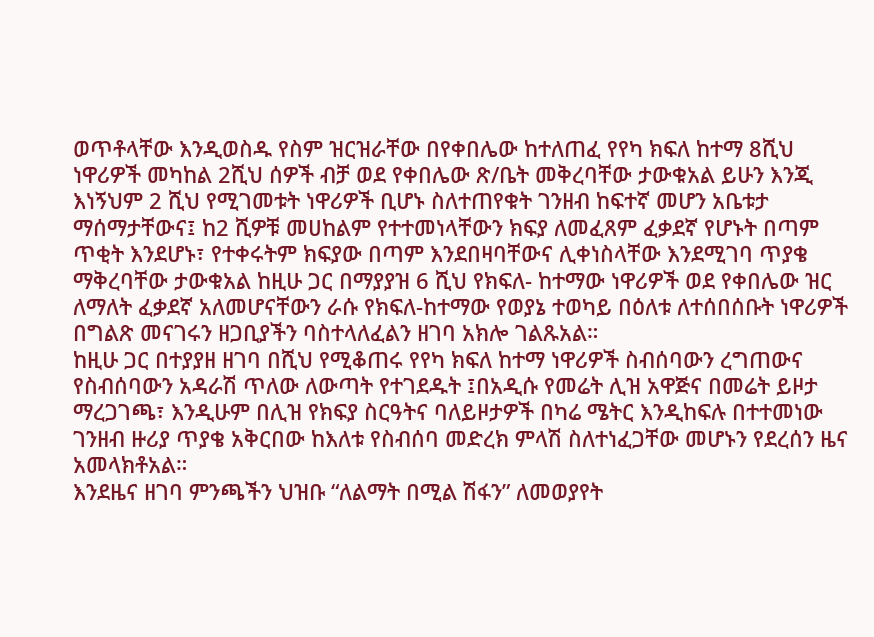ወጥቶላቸው እንዲወስዱ የስም ዝርዝራቸው በየቀበሌው ከተለጠፈ የየካ ክፍለ ከተማ 8ሺህ ነዋሪዎች መካከል 2ሺህ ሰዎች ብቻ ወደ የቀበሌው ጽ/ቤት መቅረባቸው ታውቁአል ይሁን እንጂ እነኝህም 2 ሺህ የሚገመቱት ነዋሪዎች ቢሆኑ ስለተጠየቁት ገንዘብ ከፍተኛ መሆን አቤቱታ ማሰማታቸውና፤ ከ2 ሺዎቹ መሀከልም የተተመነላቸውን ክፍያ ለመፈጸም ፈቃደኛ የሆኑት በጣም ጥቂት እንደሆኑ፣ የተቀሩትም ክፍያው በጣም እንደበዛባቸውና ሊቀነስላቸው እንደሚገባ ጥያቄ ማቅረባቸው ታውቁአል ከዚሁ ጋር በማያያዝ 6 ሺህ የክፍለ- ከተማው ነዋሪዎች ወደ የቀበሌው ዝር ለማለት ፈቃደኛ አለመሆናቸውን ራሱ የክፍለ-ከተማው የወያኔ ተወካይ በዕለቱ ለተሰበሰቡት ነዋሪዎች በግልጽ መናገሩን ዘጋቢያችን ባስተላለፈልን ዘገባ አክሎ ገልጹአል።
ከዚሁ ጋር በተያያዘ ዘገባ በሺህ የሚቆጠሩ የየካ ክፍለ ከተማ ነዋሪዎች ስብሰባውን ረግጠውና የስብሰባውን አዳራሽ ጥለው ለውጣት የተገደዱት ፤በአዲሱ የመሬት ሊዝ አዋጅና በመሬት ይዞታ ማረጋገጫ፣ እንዲሁም በሊዝ የክፍያ ስርዓትና ባለይዞታዎች በካሬ ሜትር እንዲከፍሉ በተተመነው ገንዘብ ዙሪያ ጥያቄ አቅርበው ከእለቱ የስብሰባ መድረክ ምላሽ ስለተነፈጋቸው መሆኑን የደረሰን ዜና አመላክቶአል።
እንደዜና ዘገባ ምንጫችን ህዝቡ “ለልማት በሚል ሽፋን” ለመወያየት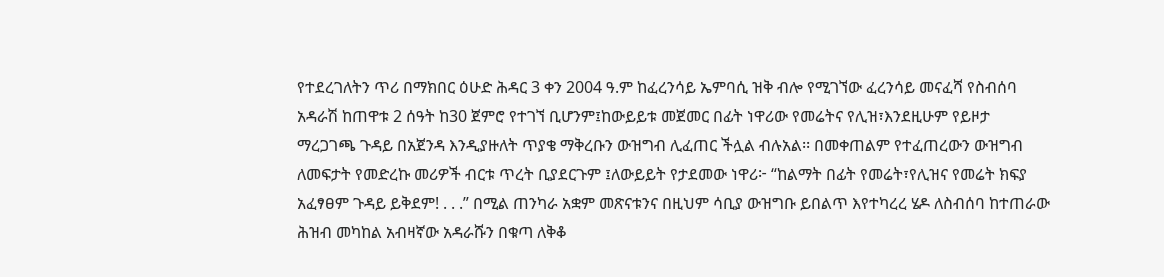የተደረገለትን ጥሪ በማክበር ዕሁድ ሕዳር 3 ቀን 2004 ዓ.ም ከፈረንሳይ ኤምባሲ ዝቅ ብሎ የሚገኘው ፈረንሳይ መናፈሻ የስብሰባ አዳራሽ ከጠዋቱ 2 ሰዓት ከ30 ጀምሮ የተገኘ ቢሆንም፤ከውይይቱ መጀመር በፊት ነዋሪው የመሬትና የሊዝ፣እንደዚሁም የይዞታ ማረጋገጫ ጉዳይ በአጀንዳ እንዲያዙለት ጥያቄ ማቅረቡን ውዝግብ ሊፈጠር ችሏል ብሉአል፡፡ በመቀጠልም የተፈጠረውን ውዝግብ ለመፍታት የመድረኩ መሪዎች ብርቱ ጥረት ቢያደርጉም ፤ለውይይት የታደመው ነዋሪ፦ “ከልማት በፊት የመሬት፣የሊዝና የመሬት ክፍያ አፈፃፀም ጉዳይ ይቅደም! . . .” በሚል ጠንካራ አቋም መጽናቱንና በዚህም ሳቢያ ውዝግቡ ይበልጥ እየተካረረ ሄዶ ለስብሰባ ከተጠራው ሕዝብ መካከል አብዛኛው አዳራሹን በቁጣ ለቅቆ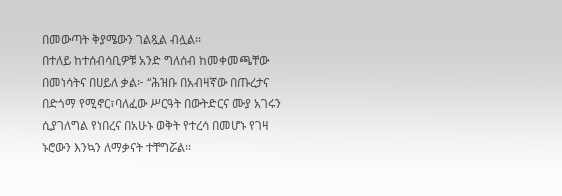በመውጣት ቅያሜውን ገልጿል ብሏል፡፡
በተለይ ከተሰብሳቢዎቹ አንድ ግለሰብ ከመቀመጫቸው በመነሳትና በሀይለ ቃል፦ “ሕዝቡ በአብዛኛው በጡረታና በድጎማ የሚኖር፣ባለፈው ሥርዓት በውትድርና ሙያ አገሩን ሲያገለግል የነበረና በአሁኑ ወቅት የተረሳ በመሆኑ የገዛ ኑሮውን እንኳን ለማቃናት ተቸግሯል፡፡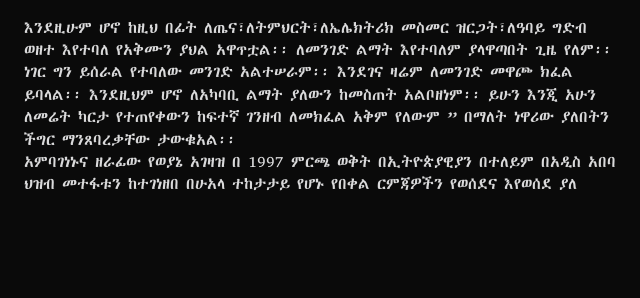እንደዚሁም ሆኖ ከዚህ በፊት ለጤና፣ለትምህርት፣ለኤሌክትሪክ መስመር ዝርጋት፣ለዓባይ ግድብ ወዘተ እየተባለ የአቅሙን ያህል አዋጥቷል፡፡ ለመንገድ ልማት እየተባለም ያላዋጣበት ጊዜ የለም፡፡ ነገር ግን ይሰራል የተባለው መንገድ አልተሠራም፡፡ እንደገና ዛሬም ለመንገድ መዋጮ ክፈል ይባላል፡፡ እንደዚህም ሆኖ ለአካባቢ ልማት ያለውን ከመስጠት አልቦዘነም፡፡ ይሁን እንጂ አሁን ለመሬት ካርታ የተጠየቀውን ከፍተኛ ገንዘብ ለመክፈል አቅም የለውም ” በማለት ነዋሪው ያለበትን ችግር ማንጸባረቃቸው ታውቁአል፡፡
አምባገነኑና ዘራፊው የወያኔ አገዛዝ በ 1997 ምርጫ ወቅት በኢትዮጵያዊያን በተለይም በአዲስ አበባ ህዝብ መተፋቱን ከተገነዘበ በሁአላ ተከታታይ የሆኑ የበቀል ርምጃዎችን የወሰደና እየወሰደ ያለ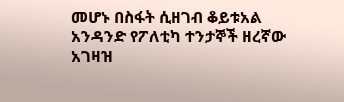መሆኑ በስፋት ሲዘገብ ቆይቱአል አንዳንድ የፖለቲካ ተንታኞች ዘረኛው አገዛዝ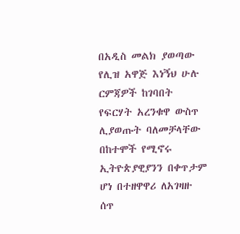በአዲስ መልክ ያወጣው የሊዝ አዋጅ እነኝህ ሁሉ ርምጃዎች ከገባበት የፍርሃት አረንቁዋ ውስጥ ሊያወጡት ባለመቻላቸው በከተሞች የሚኖሩ ኢትዮጵያዊያንን በቀጥታም ሆነ በተዘዋዋሪ ለአገዛዙ ሰጥ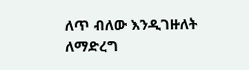ለጥ ብለው እንዲገዙለት ለማድረግ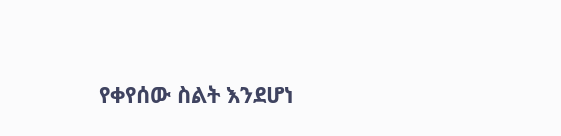የቀየሰው ስልት እንደሆነ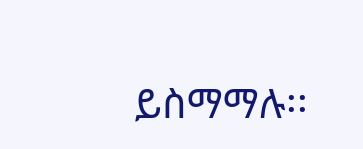ይስማማሉ፡፡